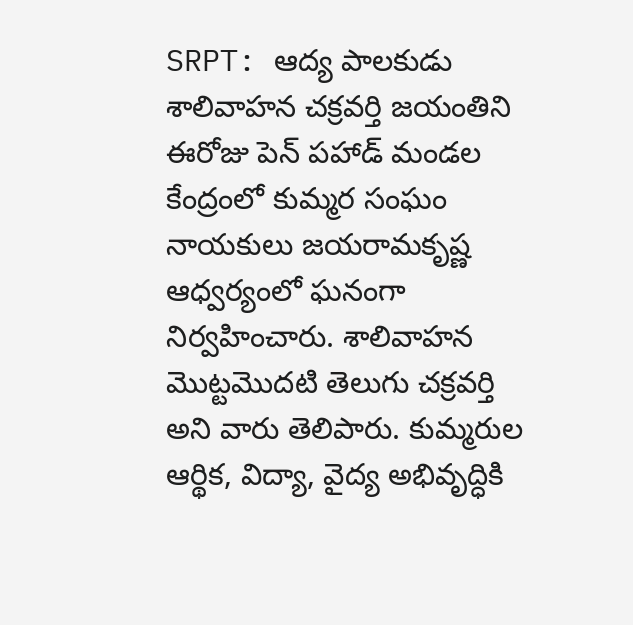SRPT: ఆద్య పాలకుడు శాలివాహన చక్రవర్తి జయంతిని ఈరోజు పెన్ పహాడ్ మండల కేంద్రంలో కుమ్మర సంఘం నాయకులు జయరామకృష్ణ ఆధ్వర్యంలో ఘనంగా నిర్వహించారు. శాలివాహన మొట్టమొదటి తెలుగు చక్రవర్తి అని వారు తెలిపారు. కుమ్మరుల ఆర్థిక, విద్యా, వైద్య అభివృద్ధికి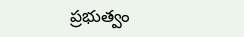ప్రభుత్వం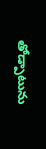తోడ్పాటును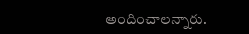అందించాలన్నారు.